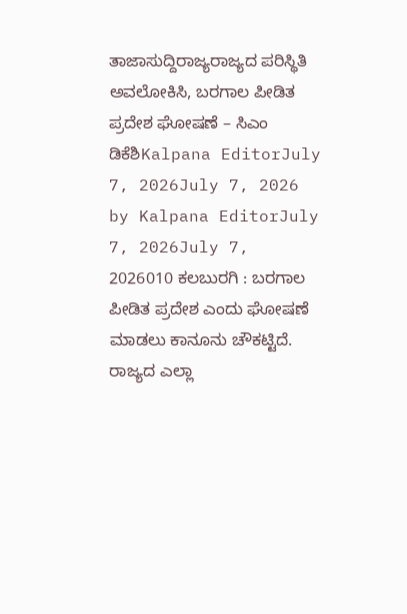ತಾಜಾಸುದ್ದಿರಾಜ್ಯರಾಜ್ಯದ ಪರಿಸ್ಥಿತಿ ಅವಲೋಕಿಸಿ, ಬರಗಾಲ ಪೀಡಿತ ಪ್ರದೇಶ ಘೋಷಣೆ – ಸಿಎಂ ಡಿಕೆಶಿKalpana EditorJuly 7, 2026July 7, 2026 by Kalpana EditorJuly 7, 2026July 7, 2026010 ಕಲಬುರಗಿ : ಬರಗಾಲ ಪೀಡಿತ ಪ್ರದೇಶ ಎಂದು ಘೋಷಣೆ ಮಾಡಲು ಕಾನೂನು ಚೌಕಟ್ಟಿದೆ. ರಾಜ್ಯದ ಎಲ್ಲಾ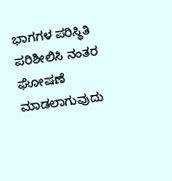ಭಾಗಗಳ ಪರಿಸ್ಥಿತಿ ಪರಿಶೀಲಿಸಿ ನಂತರ ಘೋಷಣೆ ಮಾಡಲಾಗುವುದು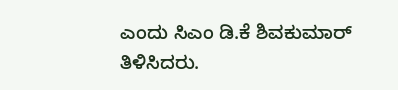ಎಂದು ಸಿಎಂ ಡಿ.ಕೆ ಶಿವಕುಮಾರ್ ತಿಳಿಸಿದರು.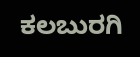ಕಲಬುರಗಿ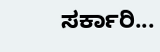ಸರ್ಕಾರಿ...